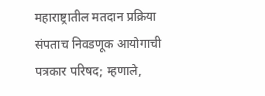महाराष्ट्रातील मतदान प्रक्रिया संपताच निवडणूक आयोगाची पत्रकार परिषद; म्हणाले,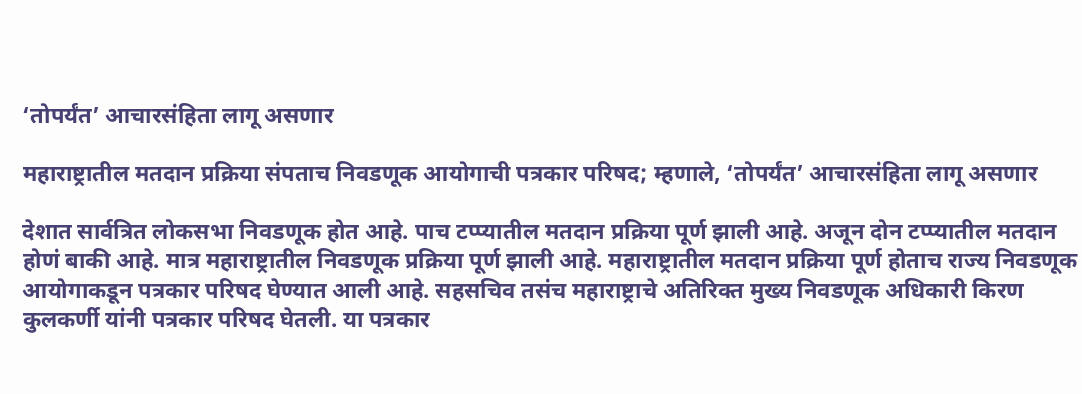‘तोपर्यंत’ आचारसंहिता लागू असणार

महाराष्ट्रातील मतदान प्रक्रिया संपताच निवडणूक आयोगाची पत्रकार परिषद; म्हणाले, ‘तोपर्यंत’ आचारसंहिता लागू असणार

देशात सार्वत्रित लोकसभा निवडणूक होत आहे. पाच टप्प्यातील मतदान प्रक्रिया पूर्ण झाली आहे. अजून दोन टप्प्यातील मतदान होणं बाकी आहे. मात्र महाराष्ट्रातील निवडणूक प्रक्रिया पूर्ण झाली आहे. महाराष्ट्रातील मतदान प्रक्रिया पूर्ण होताच राज्य निवडणूक आयोगाकडून पत्रकार परिषद घेण्यात आली आहे. सहसचिव तसंच महाराष्ट्राचे अतिरिक्त मुख्य निवडणूक अधिकारी किरण कुलकर्णी यांनी पत्रकार परिषद घेतली. या पत्रकार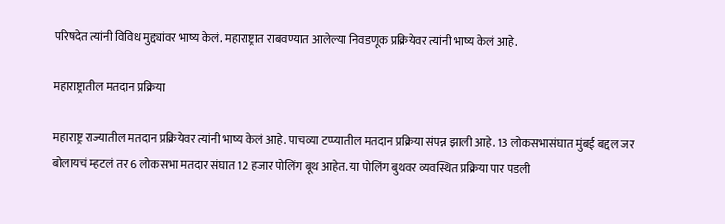परिषदेत त्यांनी विविध मुद्द्यांवर भाष्य केलं. महाराष्ट्रात राबवण्यात आलेल्या निवडणूक प्रक्रियेवर त्यांनी भाष्य केलं आहे.

महाराष्ट्रातील मतदान प्रक्रिया

महाराष्ट्र राज्यातील मतदान प्रक्रियेवर त्यांनी भाष्य केलं आहे. पाचव्या टप्प्यातील मतदान प्रक्रिया संपन्न झाली आहे. 13 लोकसभासंघात मुंबई बद्दल जर बोलायचं म्हटलं तर 6 लोकसभा मतदार संघात 12 हजार पोलिंग बूथ आहेत. या पोलिंग बुथवर व्यवस्थित प्रक्रिया पार पडली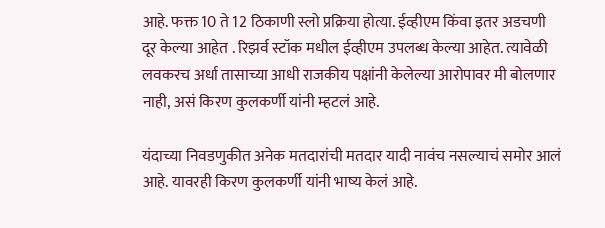आहे. फक्त 10 ते 12 ठिकाणी स्लो प्रक्रिया होत्या. ईव्हीएम किंवा इतर अडचणी दूर केल्या आहेत . रिझर्व स्टॉक मधील ईव्हीएम उपलब्ध केल्या आहेत. त्यावेळी लवकरच अर्धा तासाच्या आधी राजकीय पक्षांनी केलेल्या आरोपावर मी बोलणार नाही, असं किरण कुलकर्णी यांनी म्हटलं आहे.

यंदाच्या निवडणुकीत अनेक मतदारांची मतदार यादी नावंच नसल्याचं समोर आलं आहे. यावरही किरण कुलकर्णी यांनी भाष्य केलं आहे.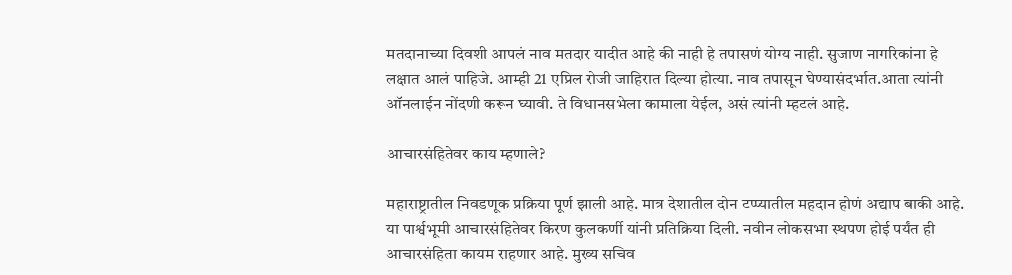मतदानाच्या दिवशी आपलं नाव मतदार यादीत आहे की नाही हे तपासणं योग्य नाही. सुजाण नागरिकांना हे लक्षात आलं पाहिजे. आम्ही 21 एप्रिल रोजी जाहिरात दिल्या होत्या. नाव तपासून घेण्यासंदर्भात.आता त्यांनी ऑनलाईन नोंदणी करून घ्यावी. ते विधानसभेला कामाला येईल, असं त्यांनी म्हटलं आहे.

आचारसंहितेवर काय म्हणाले?

महाराष्ट्रातील निवडणूक प्रक्रिया पूर्ण झाली आहे. मात्र देशातील दोन टप्प्यातील महदान होणं अद्याप बाकी आहे. या पार्श्वभूमी आचारसंहितेवर किरण कुलकर्णी यांनी प्रतिक्रिया दिली. नवीन लोकसभा स्थपण होई पर्यंत ही आचारसंहिता कायम राहणार आहे. मुख्य सचिव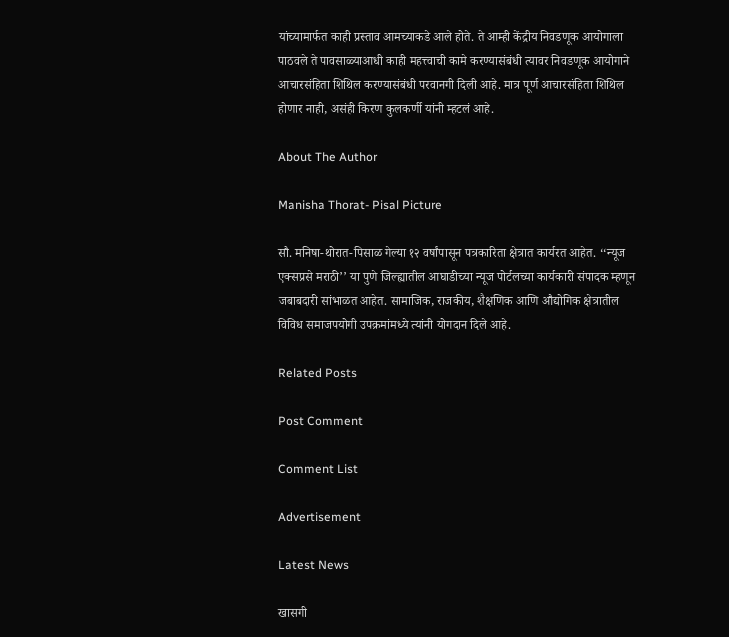यांच्यामार्फत काही प्रस्ताव आमच्याकडे आले होते. ते आम्ही केंद्रीय निवडणूक आयोगाला पाठवले ते पावसाळ्याआधी काही महत्त्वाची कामे करण्यासंबंधी त्यावर निवडणूक आयोगाने आचारसंहिता शिथिल करण्यासंबंधी परवानगी दिली आहे. मात्र पूर्ण आचारसंहिता शिथिल होणार नाही, असंही किरण कुलकर्णी यांनी म्हटलं आहे.

About The Author

Manisha Thorat- Pisal Picture

सौ. मनिषा-थोरात-पिसाळ गेल्या १२ वर्षांपासून पत्रकारिता क्षेत्रात कार्यरत आहेत. ‘‘न्यूज एक्सप्रसे मराठी’’ या पुणे जिल्ह्यातील आघाडीच्या न्यूज पोर्टलच्या कार्यकारी संपादक म्हणून जबाबदारी सांभाळत आहेत. सामाजिक, राजकीय, शैक्षणिक आणि औद्योगिक क्षेत्रातील विविध समाजपयोगी उपक्रमांमध्ये त्यांनी योगदान दिले आहे.

Related Posts

Post Comment

Comment List

Advertisement

Latest News

खासगी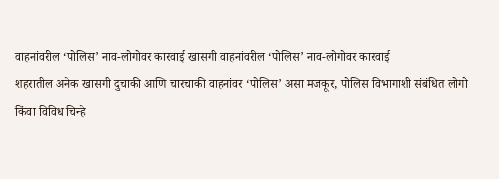वाहनांवरील ‘पोलिस’ नाव-लोगोवर कारवाई खासगी वाहनांवरील ‘पोलिस’ नाव-लोगोवर कारवाई
शहरातील अनेक खासगी दुचाकी आणि चारचाकी वाहनांवर ‘पोलिस’ असा मजकूर, पोलिस विभागाशी संबंधित लोगो किंवा विविध चिन्हे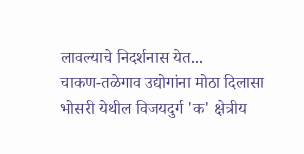लावल्याचे निदर्शनास येत...
चाकण-तळेगाव उद्योगांना मोठा दिलासा
भोसरी येथील विजयदुर्ग 'क' क्षेत्रीय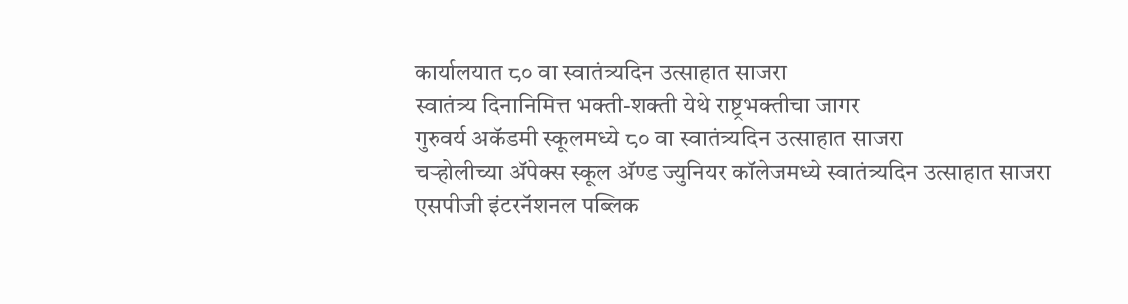कार्यालयात ८० वा स्वातंत्र्यदिन उत्साहात साजरा
स्वातंत्र्य दिनानिमित्त भक्ती-शक्ती येथे राष्ट्रभक्तीचा जागर
गुरुवर्य अकॅडमी स्कूलमध्ये ८० वा स्वातंत्र्यदिन उत्साहात साजरा
चऱ्होलीच्या अ‍ॅपेक्स स्कूल अ‍ॅण्ड ज्युनियर कॉलेजमध्ये स्वातंत्र्यदिन उत्साहात साजरा
एसपीजी इंटरनॅशनल पब्लिक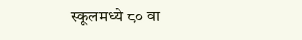स्कूलमध्ये ८० वा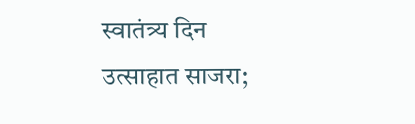स्वातंत्र्य दिन उत्साहात साजरा;